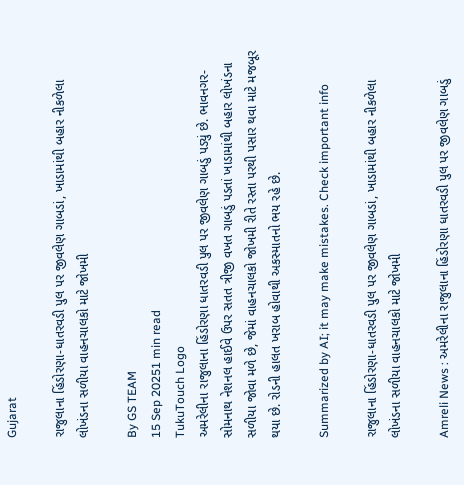Gujarat

રાજુલાના હિંડોરણા-ધાતરવડી પુલ પર જીવલેણ ગાબડાં, ખાડામાંથી બહાર નીકળેલા લોખંડના સળીયા વાહનચાલકો માટે જોખમી

By GS TEAM
15 Sep 20251 min read
TukuTouch Logo
અમરેલીના રાજુલાના હિંડોરણા ધાતરવડી પુલ પર જીવલેણ ગાબડું પડ્યું છે. ભાવનગર-સોમનાથ નેશનલ હાઈવે ઉપર સતત ત્રીજી વખત ગાબડું પડતાં ખાડામાંથી બહાર લોખંડના સળીયા જોવા મળે છે, જેમાં વાહનચાલકો જોખમી રીતે રસ્તા પરથી પસાર થવા માટે મજબૂર થયા છે. રોડની હાલત ખરાબ હોવાથી અકસ્માતનો ભય રહે છે.

Summarized by AI; it may make mistakes. Check important info

રાજુલાના હિંડોરણા-ધાતરવડી પુલ પર જીવલેણ ગાબડાં, ખાડામાંથી બહાર નીકળેલા લોખંડના સળીયા વાહનચાલકો માટે જોખમી

Amreli News : અમરેલીના રાજુલાના હિંડોરણા ધાતરવડી પુલ પર જીવલેણ ગાબડું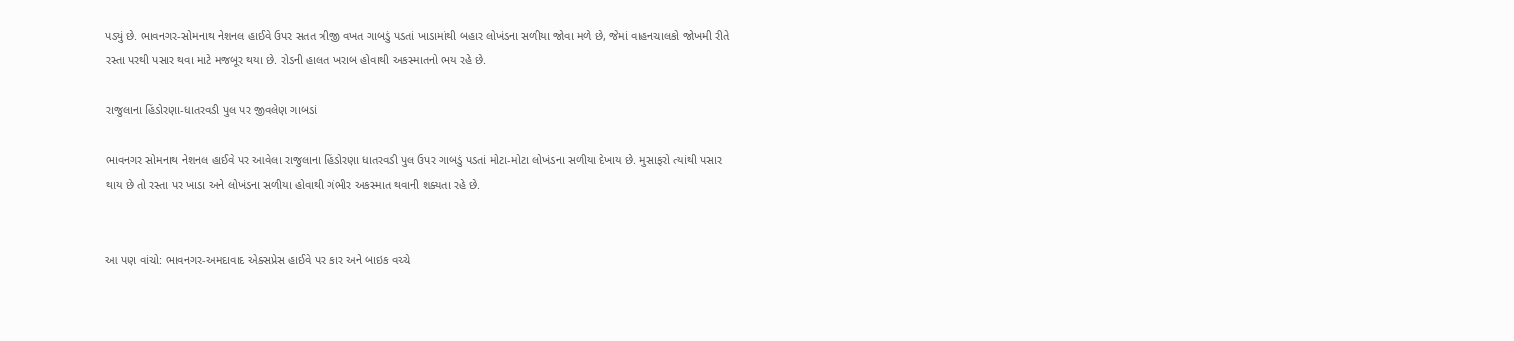પડ્યું છે. ભાવનગર-સોમનાથ નેશનલ હાઈવે ઉપર સતત ત્રીજી વખત ગાબડું પડતાં ખાડામાંથી બહાર લોખંડના સળીયા જોવા મળે છે, જેમાં વાહનચાલકો જોખમી રીતે રસ્તા પરથી પસાર થવા માટે મજબૂર થયા છે. રોડની હાલત ખરાબ હોવાથી અકસ્માતનો ભય રહે છે.

રાજુલાના હિંડોરણા-ધાતરવડી પુલ પર જીવલેણ ગાબડાં

ભાવનગર સોમનાથ નેશનલ હાઈવે પર આવેલા રાજુલાના હિંડોરણા ધાતરવડી પુલ ઉપર ગાબડું પડતાં મોટા-મોટા લોખંડના સળીયા દેખાય છે. મુસાફરો ત્યાંથી પસાર થાય છે તો રસ્તા પર ખાડા અને લોખંડના સળીયા હોવાથી ગંભીર અકસ્માત થવાની શક્યતા રહે છે.


આ પણ વાંચો: ભાવનગર-અમદાવાદ એક્સપ્રેસ હાઈવે પર કાર અને બાઇક વચ્ચે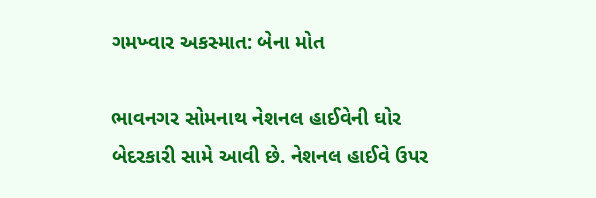ગમખ્વાર અકસ્માત: બેના મોત

ભાવનગર સોમનાથ નેશનલ હાઈવેની ઘોર બેદરકારી સામે આવી છે. નેશનલ હાઈવે ઉપર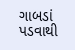ગાબડાં પડવાથી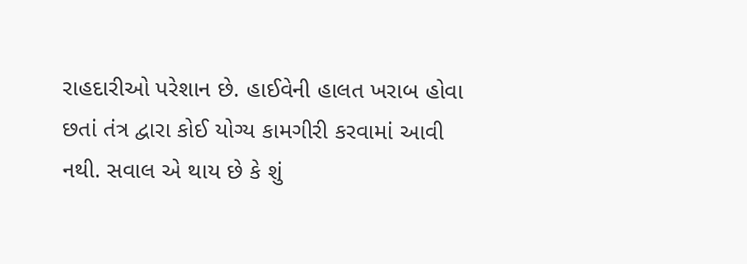રાહદારીઓ પરેશાન છે. હાઈવેની હાલત ખરાબ હોવા છતાં તંત્ર દ્વારા કોઈ યોગ્ય કામગીરી કરવામાં આવી નથી. સવાલ એ થાય છે કે શું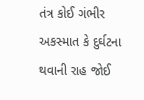તંત્ર કોઈ ગંભીર અકસ્માત કે દુર્ઘટના થવાની રાહ જોઈ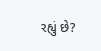રહ્યું છે?